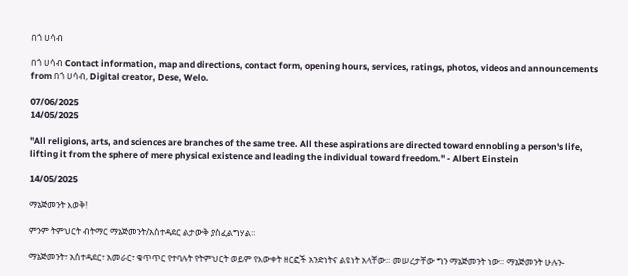በጎ ሀሳብ

በጎ ሀሳብ Contact information, map and directions, contact form, opening hours, services, ratings, photos, videos and announcements from በጎ ሀሳብ, Digital creator, Dese, Welo.

07/06/2025
14/05/2025

"All religions, arts, and sciences are branches of the same tree. All these aspirations are directed toward ennobling a person's life, lifting it from the sphere of mere physical existence and leading the individual toward freedom." - Albert Einstein

14/05/2025

ማኔጅመንት እወቅ!

ምንም ትምህርት ብትማር ማኔጅመንት/አስተዳደር ልታውቅ ያስፈልግሃል።

ማኔጅመንት፣ አስተዳደር፣ አመራር፣ ቁጥጥር የተባሉት የትምህርት ወይም የእውቀት ዘርፎች አንድነትና ልዩነት አላቸው። መሠረታቸው ግን ማኔጅመንት ነው። ማኔጅመንት ሁሉን-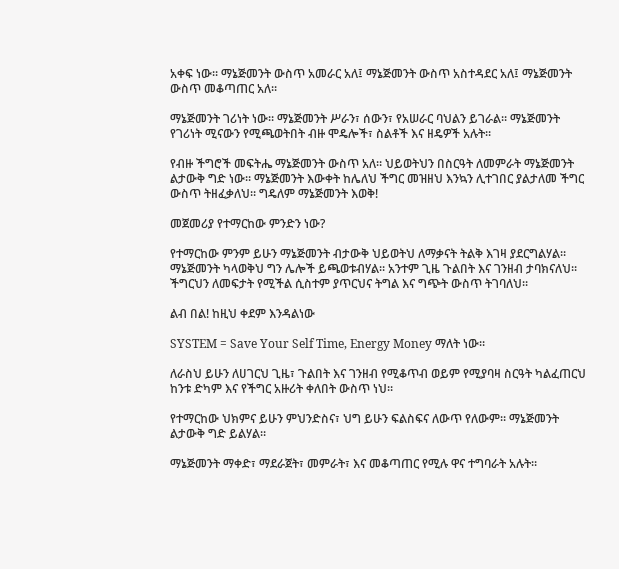አቀፍ ነው። ማኔጅመንት ውስጥ አመራር አለ፤ ማኔጅመንት ውስጥ አስተዳደር አለ፤ ማኔጅመንት ውስጥ መቆጣጠር አለ።

ማኔጅመንት ገሪነት ነው። ማኔጅመንት ሥራን፣ ሰውን፣ የአሠራር ባህልን ይገራል። ማኔጅመንት የገሪነት ሚናውን የሚጫወትበት ብዙ ሞዴሎች፣ ስልቶች እና ዘዴዎች አሉት።

የብዙ ችግሮች መፍትሔ ማኔጅመንት ውስጥ አለ። ህይወትህን በስርዓት ለመምራት ማኔጅመንት ልታውቅ ግድ ነው። ማኔጅመንት እውቀት ከሌለህ ችግር መዝዘህ እንኳን ሊተገበር ያልታለመ ችግር ውስጥ ትዘፈቃለህ። ግዴለም ማኔጅመንት እወቅ!

መጀመሪያ የተማርከው ምንድን ነው?

የተማርከው ምንም ይሁን ማኔጅመንት ብታውቅ ህይወትህ ለማቃናት ትልቅ እገዛ ያደርግልሃል። ማኔጅመንት ካላወቅህ ግን ሌሎች ይጫወቱብሃል። አንተም ጊዜ ጉልበት እና ገንዘብ ታባክናለህ። ችግርህን ለመፍታት የሚችል ሲስተም ያጥርህና ትግል እና ግጭት ውስጥ ትገባለህ።

ልብ በል! ከዚህ ቀደም እንዳልነው

SYSTEM = Save Your Self Time, Energy Money ማለት ነው።

ለራስህ ይሁን ለሀገርህ ጊዜ፣ ጉልበት እና ገንዘብ የሚቆጥብ ወይም የሚያባዛ ስርዓት ካልፈጠርህ ከንቱ ድካም እና የችግር አዙሪት ቀለበት ውስጥ ነህ።

የተማርከው ህክምና ይሁን ምህንድስና፣ ህግ ይሁን ፍልስፍና ለውጥ የለውም። ማኔጅመንት ልታውቅ ግድ ይልሃል።

ማኔጅመንት ማቀድ፣ ማደራጀት፣ መምራት፣ እና መቆጣጠር የሚሉ ዋና ተግባራት አሉት።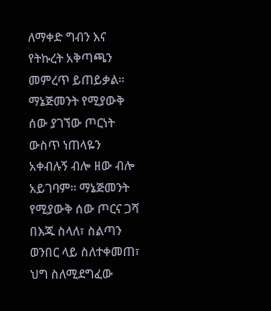ለማቀድ ግብን እና የትኩረት አቅጣጫን መምረጥ ይጠይቃል። ማኔጅመንት የሚያውቅ ሰው ያገኘው ጦርነት ውስጥ ነጠላዬን አቀብሉኝ ብሎ ዘው ብሎ አይገባም። ማኔጅመንት የሚያውቅ ሰው ጦርና ጋሻ በእጁ ስላለ፣ ስልጣን ወንበር ላይ ስለተቀመጠ፣ ህግ ስለሚደግፈው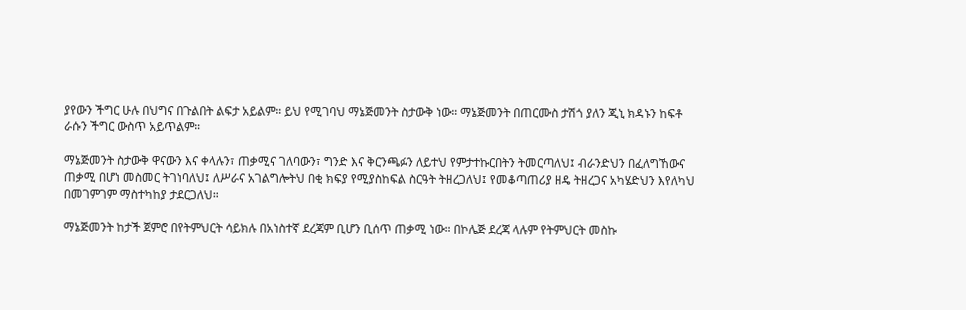ያየውን ችግር ሁሉ በህግና በጉልበት ልፍታ አይልም። ይህ የሚገባህ ማኔጅመንት ስታውቅ ነው። ማኔጅመንት በጠርሙስ ታሽጎ ያለን ጂኒ ክዳኑን ከፍቶ ራሱን ችግር ውስጥ አይጥልም።

ማኔጅመንት ስታውቅ ዋናውን እና ቀላሉን፣ ጠቃሚና ገለባውን፣ ግንድ እና ቅርንጫፉን ለይተህ የምታተኩርበትን ትመርጣለህ፤ ብራንድህን በፈለግኸውና ጠቃሚ በሆነ መስመር ትገነባለህ፤ ለሥራና አገልግሎትህ በቂ ክፍያ የሚያስከፍል ስርዓት ትዘረጋለህ፤ የመቆጣጠሪያ ዘዴ ትዘረጋና አካሄድህን እየለካህ በመገምገም ማስተካከያ ታደርጋለህ።

ማኔጅመንት ከታች ጀምሮ በየትምህርት ሳይክሉ በአነስተኛ ደረጃም ቢሆን ቢሰጥ ጠቃሚ ነው። በኮሌጅ ደረጃ ላሉም የትምህርት መስኩ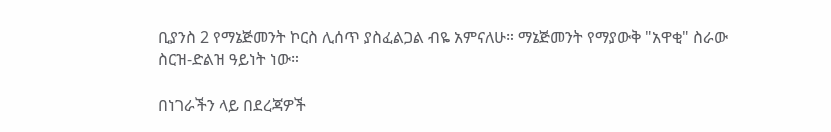ቢያንስ 2 የማኔጅመንት ኮርስ ሊሰጥ ያስፈልጋል ብዬ አምናለሁ። ማኔጅመንት የማያውቅ "አዋቂ" ስራው ስርዝ-ድልዝ ዓይነት ነው።

በነገራችን ላይ በደረጃዎች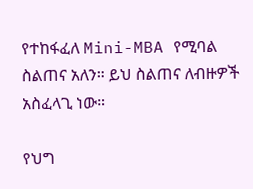የተከፋፈለ Mini-MBA የሚባል ስልጠና አለን። ይህ ስልጠና ለብዙዎች አስፈላጊ ነው።

የህግ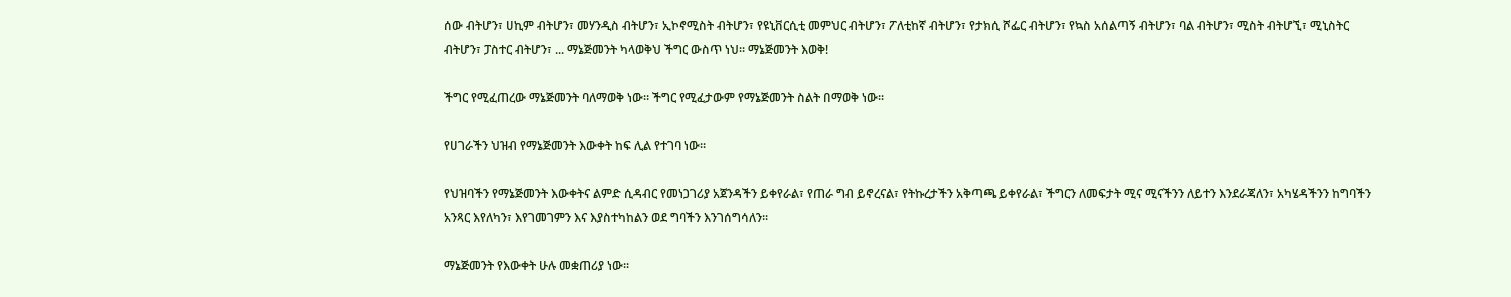ሰው ብትሆን፣ ሀኪም ብትሆን፣ መሃንዲስ ብትሆን፣ ኢኮኖሚስት ብትሆን፣ የዩኒቨርሲቲ መምህር ብትሆን፣ ፖለቲከኛ ብትሆን፣ የታክሲ ሾፌር ብትሆን፣ የኳስ አሰልጣኝ ብትሆን፣ ባል ብትሆን፣ ሚስት ብትሆኚ፣ ሚኒስትር ብትሆን፣ ፓስተር ብትሆን፣ ... ማኔጅመንት ካላወቅህ ችግር ውስጥ ነህ። ማኔጅመንት እወቅ!

ችግር የሚፈጠረው ማኔጅመንት ባለማወቅ ነው። ችግር የሚፈታውም የማኔጅመንት ስልት በማወቅ ነው።

የሀገራችን ህዝብ የማኔጅመንት እውቀት ከፍ ሊል የተገባ ነው።

የህዝባችን የማኔጅመንት እውቀትና ልምድ ሲዳብር የመነጋገሪያ አጀንዳችን ይቀየራል፣ የጠራ ግብ ይኖረናል፣ የትኩረታችን አቅጣጫ ይቀየራል፣ ችግርን ለመፍታት ሚና ሚናችንን ለይተን እንደራጃለን፣ አካሄዳችንን ከግባችን አንጻር እየለካን፣ እየገመገምን እና እያስተካከልን ወደ ግባችን እንገሰግሳለን።

ማኔጅመንት የእውቀት ሁሉ መቋጠሪያ ነው።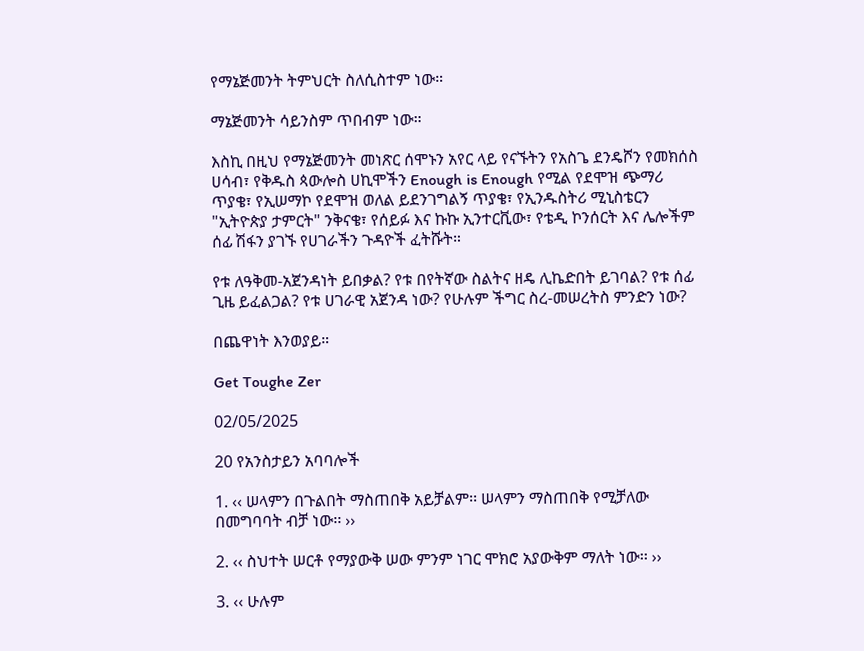የማኔጅመንት ትምህርት ስለሲስተም ነው።

ማኔጅመንት ሳይንስም ጥበብም ነው።

እስኪ በዚህ የማኔጅመንት መነጽር ሰሞኑን አየር ላይ የናኙትን የአስጌ ደንዴሾን የመክሰስ ሀሳብ፣ የቅዱስ ጳውሎስ ሀኪሞችን Enough is Enough የሚል የደሞዝ ጭማሪ ጥያቄ፣ የኢሠማኮ የደሞዝ ወለል ይደንገግልኝ ጥያቄ፣ የኢንዱስትሪ ሚኒስቴርን "ኢትዮጵያ ታምርት" ንቅናቄ፣ የሰይፉ እና ኩኩ ኢንተርቪው፣ የቴዲ ኮንሰርት እና ሌሎችም ሰፊ ሽፋን ያገኙ የሀገራችን ጉዳዮች ፈትሹት።

የቱ ለዓቅመ-አጀንዳነት ይበቃል? የቱ በየትኛው ስልትና ዘዴ ሊኬድበት ይገባል? የቱ ሰፊ ጊዜ ይፈልጋል? የቱ ሀገራዊ አጀንዳ ነው? የሁሉም ችግር ስረ-መሠረትስ ምንድን ነው?

በጨዋነት እንወያይ።

Get Toughe Zer

02/05/2025

20 የአንስታይን አባባሎች

1. ‹‹ ሠላምን በጉልበት ማስጠበቅ አይቻልም፡፡ ሠላምን ማስጠበቅ የሚቻለው በመግባባት ብቻ ነው፡፡ ››

2. ‹‹ ስህተት ሠርቶ የማያውቅ ሠው ምንም ነገር ሞክሮ አያውቅም ማለት ነው፡፡ ››

3. ‹‹ ሁሉም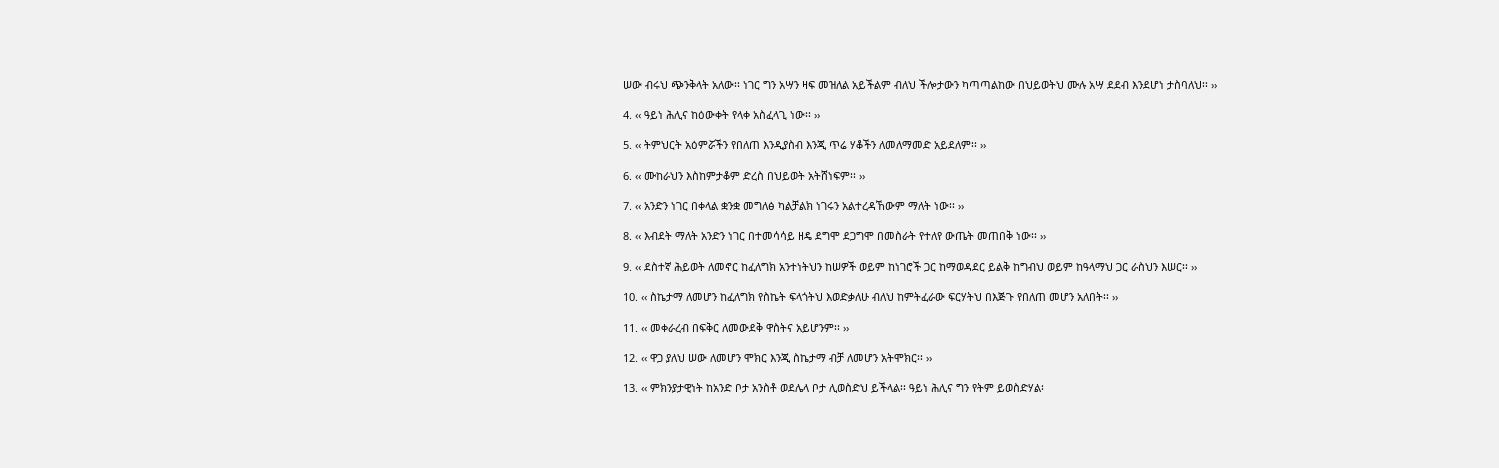ሠው ብሩህ ጭንቅላት አለው፡፡ ነገር ግን አሣን ዛፍ መዝለል አይችልም ብለህ ችሎታውን ካጣጣልከው በህይወትህ ሙሉ አሣ ደደብ እንደሆነ ታስባለህ፡፡ ››

4. ‹‹ ዓይነ ሕሊና ከዕውቀት የላቀ አስፈላጊ ነው፡፡ ››

5. ‹‹ ትምህርት አዕምሯችን የበለጠ እንዲያስብ እንጂ ጥሬ ሃቆችን ለመለማመድ አይደለም፡፡ ››

6. ‹‹ ሙከራህን እስከምታቆም ድረስ በህይወት አትሸነፍም፡፡ ››

7. ‹‹ አንድን ነገር በቀላል ቋንቋ መግለፅ ካልቻልክ ነገሩን አልተረዳኸውም ማለት ነው፡፡ ››

8. ‹‹ እብደት ማለት አንድን ነገር በተመሳሳይ ዘዴ ደግሞ ደጋግሞ በመስራት የተለየ ውጤት መጠበቅ ነው፡፡ ››

9. ‹‹ ደስተኛ ሕይወት ለመኖር ከፈለግክ አንተነትህን ከሠዎች ወይም ከነገሮች ጋር ከማወዳደር ይልቅ ከግብህ ወይም ከዓላማህ ጋር ራስህን እሠር፡፡ ››

10. ‹‹ ስኬታማ ለመሆን ከፈለግክ የስኬት ፍላጎትህ እወድቃለሁ ብለህ ከምትፈራው ፍርሃትህ በእጅጉ የበለጠ መሆን አለበት፡፡ ››

11. ‹‹ መቀራረብ በፍቅር ለመውደቅ ዋስትና አይሆንም፡፡ ››

12. ‹‹ ዋጋ ያለህ ሠው ለመሆን ሞክር እንጂ ስኬታማ ብቻ ለመሆን አትሞክር፡፡ ››

13. ‹‹ ምክንያታዊነት ከአንድ ቦታ አንስቶ ወደሌላ ቦታ ሊወስድህ ይችላል፡፡ ዓይነ ሕሊና ግን የትም ይወስድሃል፡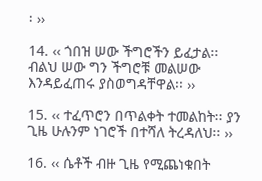፡ ››

14. ‹‹ ጎበዝ ሠው ችግሮችን ይፈታል፡፡ ብልህ ሠው ግን ችግሮቹ መልሠው እንዳይፈጠሩ ያስወግዳቸዋል፡፡ ››

15. ‹‹ ተፈጥሮን በጥልቀት ተመልከት፡፡ ያን ጊዜ ሁሉንም ነገሮች በተሻለ ትረዳለህ፡፡ ››

16. ‹‹ ሴቶች ብዙ ጊዜ የሚጨነቁበት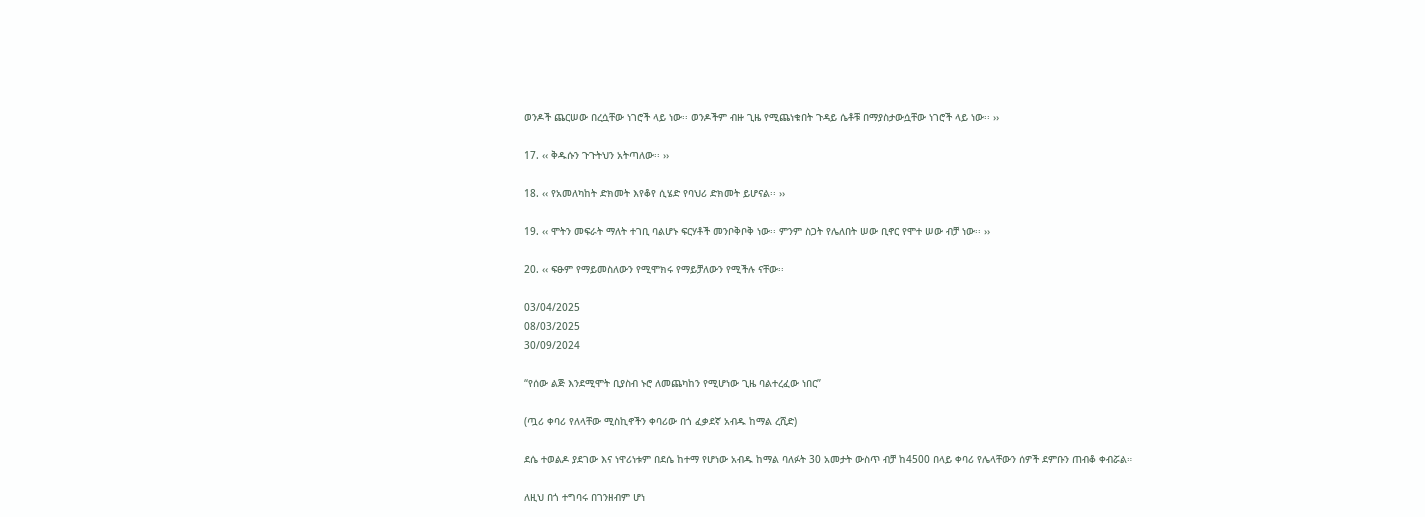ወንዶች ጨርሠው በረሷቸው ነገሮች ላይ ነው፡፡ ወንዶችም ብዙ ጊዜ የሚጨነቁበት ጉዳይ ሴቶቹ በማያስታውሷቸው ነገሮች ላይ ነው፡፡ ››

17. ‹‹ ቅዱሱን ጉጉትህን አትጣለው፡፡ ››

18. ‹‹ የአመለካከት ድክመት እየቆየ ሲሄድ የባህሪ ድክመት ይሆናል፡፡ ››

19. ‹‹ ሞትን መፍራት ማለት ተገቢ ባልሆኑ ፍርሃቶች መንቦቅቦቅ ነው፡፡ ምንም ስጋት የሌለበት ሠው ቢኖር የሞተ ሠው ብቻ ነው፡፡ ››

20. ‹‹ ፍፁም የማይመስለውን የሚሞክሩ የማይቻለውን የሚችሉ ናቸው፡፡

03/04/2025
08/03/2025
30/09/2024

“የሰው ልጅ እንደሚሞት ቢያስብ ኑሮ ለመጨካከን የሚሆነው ጊዜ ባልተረፈው ነበር”

(ጧሪ ቀባሪ የለላቸው ሚስኪኖችን ቀባሪው በጎ ፈቃደኛ አብዱ ከማል ረሺድ)

ደሴ ተወልዶ ያደገው እና ነዋሪነቱም በደሴ ከተማ የሆነው አብዱ ከማል ባለፉት 30 አመታት ውስጥ ብቻ ከ4500 በላይ ቀባሪ የሌላቸውን ሰዎች ደምቡን ጠብቆ ቀብሯል።

ለዚህ በጎ ተግባሩ በገንዘብም ሆነ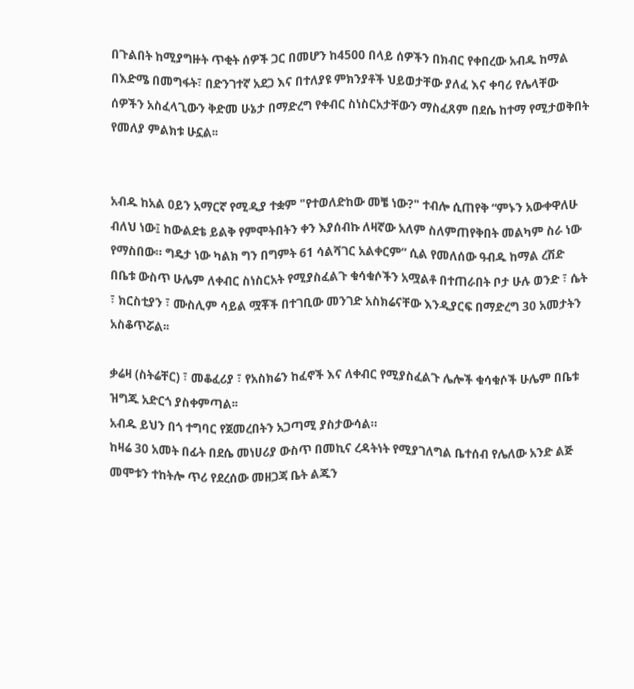በጉልበት ከሚያግዙት ጥቂት ሰዎች ጋር በመሆን ከ4500 በላይ ሰዎችን በክብር የቀበረው አብዱ ከማል በእድሜ በመግፋት፣ በድንገተኛ አደጋ እና በተለያዩ ምክንያቶች ህይወታቸው ያለፈ እና ቀባሪ የሌላቸው ሰዎችን አስፈላጊውን ቅድመ ሁኔታ በማድረግ የቀብር ስነስርአታቸውን ማስፈጸም በደሴ ከተማ የሚታወቅበት የመለያ ምልክቱ ሁኗል፡፡


አብዱ ከአል ዐይን አማርኛ የሚዲያ ተቋም "የተወለድከው መቼ ነው?" ተብሎ ሲጠየቅ “ምኑን አውቀዋለሁ ብለህ ነው፤ ከውልደቴ ይልቅ የምሞትበትን ቀን እያሰብኩ ለዛኛው አለም ስለምጠየቅበት መልካም ስራ ነው የማስበው። ግዴታ ነው ካልክ ግን በግምት 61 ሳልሻገር አልቀርም” ሲል የመለሰው ዓብዱ ከማል ረሽድ በቤቱ ውስጥ ሁሌም ለቀብር ስነስርአት የሚያስፈልጉ ቁሳቁሶችን አሟልቶ በተጠራበት ቦታ ሁሉ ወንድ ፣ ሴት ፣ ክርስቲያን ፣ ሙስሊም ሳይል ሟቾች በተገቢው መንገድ አስክሬናቸው እንዲያርፍ በማድረግ 30 አመታትን አስቆጥሯል፡፡

ቃሬዛ (ስትሬቸር) ፣ መቆፈሪያ ፣ የአስክሬን ከፈኖች እና ለቀብር የሚያስፈልጉ ሌሎች ቁሳቁሶች ሁሌም በቤቱ ዝግጁ አድርጎ ያስቀምጣል፡፡
አብዱ ይህን በጎ ተግባር የጀመረበትን አጋጣሚ ያስታውሳል።
ከዛሬ 30 አመት በፊት በደሴ መነሀሪያ ውስጥ በመኪና ረዳትነት የሚያገለግል ቤተሰብ የሌለው አንድ ልጅ መሞቱን ተከትሎ ጥሪ የደረሰው መዘጋጃ ቤት ልጁን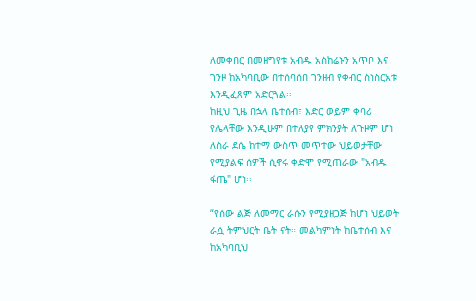ለመቀበር በመዘግየቱ አብዱ አስከሬኑን አጥቦ እና ገንዞ ከአካባቢው በተሰባሰበ ገንዘብ የቀብር ስነስርአቱ እንዲፈጸም አድርጓል፡፡
ከዚህ ጊዜ በኋላ ቤተሰብ፣ እድር ወይም ቀባሪ የሌላቸው እንዲሁም በተለያየ ምክንያት ለጉዞም ሆነ ለስራ ደሴ ከተማ ውስጥ መጥተው ህይወታቸው የሚያልፍ ሰዎች ሲኖሩ ቀድሞ የሚጠራው "አብዱ ፋጤ" ሆነ፡፡

“የሰው ልጅ ለመማር ራሱን የሚያዘጋጅ ከሆነ ህይወት ራሷ ትምህርት ቤት ናት። መልካምነት ከቤተሰብ እና ከአካባቢህ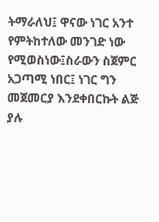ትማራለህ፤ ዋናው ነገር አንተ የምትከተለው መንገድ ነው የሚወስነው፤ስራውን ስጀምር አጋጣሚ ነበር፤ ነገር ግን መጀመርያ እንደቀበርኩት ልጅ ያሉ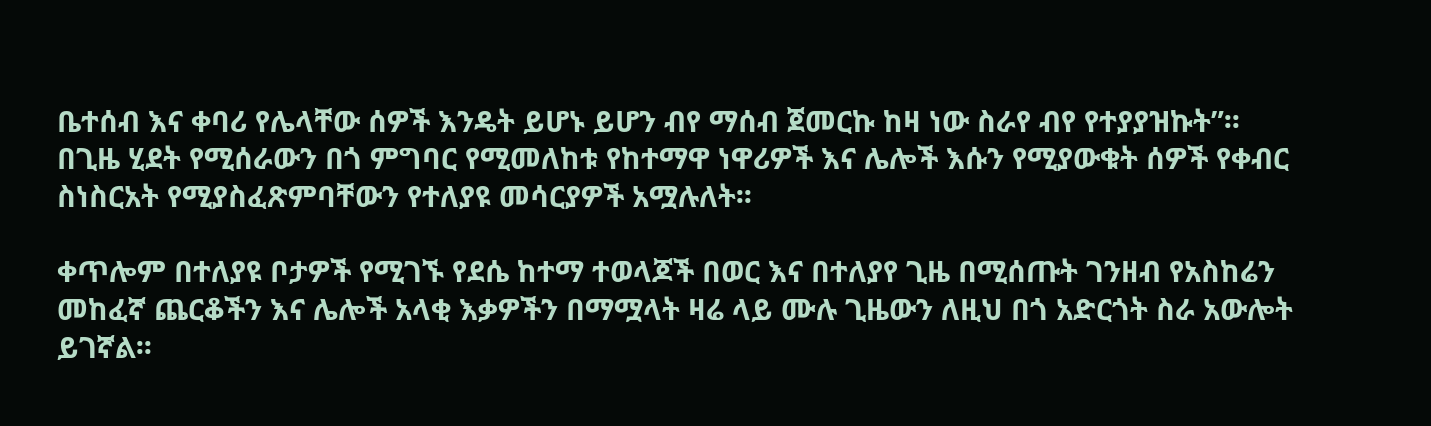ቤተሰብ እና ቀባሪ የሌላቸው ሰዎች እንዴት ይሆኑ ይሆን ብየ ማሰብ ጀመርኩ ከዛ ነው ስራየ ብየ የተያያዝኩት”፡፡
በጊዜ ሂደት የሚሰራውን በጎ ምግባር የሚመለከቱ የከተማዋ ነዋሪዎች እና ሌሎች እሱን የሚያውቁት ሰዎች የቀብር ስነስርአት የሚያስፈጽምባቸውን የተለያዩ መሳርያዎች አሟሉለት፡፡

ቀጥሎም በተለያዩ ቦታዎች የሚገኙ የደሴ ከተማ ተወላጆች በወር እና በተለያየ ጊዜ በሚሰጡት ገንዘብ የአስከሬን መከፈኛ ጨርቆችን እና ሌሎች አላቂ እቃዎችን በማሟላት ዛሬ ላይ ሙሉ ጊዜውን ለዚህ በጎ አድርጎት ስራ አውሎት ይገኛል፡፡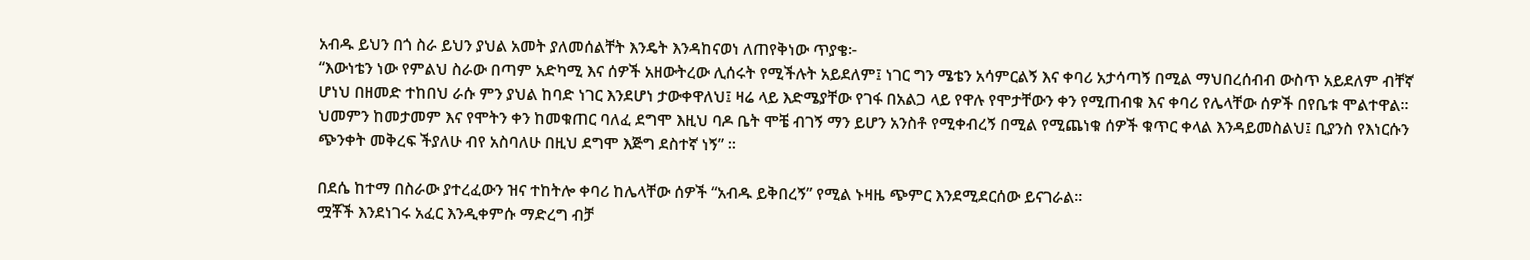አብዱ ይህን በጎ ስራ ይህን ያህል አመት ያለመሰልቸት እንዴት እንዳከናወነ ለጠየቅነው ጥያቄ፦
“እውነቴን ነው የምልህ ስራው በጣም አድካሚ እና ሰዎች አዘውትረው ሊሰሩት የሚችሉት አይደለም፤ ነገር ግን ሜቴን አሳምርልኝ እና ቀባሪ አታሳጣኝ በሚል ማህበረሰብብ ውስጥ አይደለም ብቸኛ ሆነህ በዘመድ ተከበህ ራሱ ምን ያህል ከባድ ነገር እንደሆነ ታውቀዋለህ፤ ዛሬ ላይ እድሜያቸው የገፋ በአልጋ ላይ የዋሉ የሞታቸውን ቀን የሚጠብቁ እና ቀባሪ የሌላቸው ሰዎች በየቤቱ ሞልተዋል። ህመምን ከመታመም እና የሞትን ቀን ከመቁጠር ባለፈ ደግሞ እዚህ ባዶ ቤት ሞቼ ብገኝ ማን ይሆን አንስቶ የሚቀብረኝ በሚል የሚጨነቁ ሰዎች ቁጥር ቀላል እንዳይመስልህ፤ ቢያንስ የእነርሱን ጭንቀት መቅረፍ ችያለሁ ብየ አስባለሁ በዚህ ደግሞ እጅግ ደስተኛ ነኝ” ፡፡

በደሴ ከተማ በስራው ያተረፈውን ዝና ተከትሎ ቀባሪ ከሌላቸው ሰዎች “አብዱ ይቅበረኝ” የሚል ኑዛዜ ጭምር እንደሚደርሰው ይናገራል፡፡
ሟቾች እንደነገሩ አፈር እንዲቀምሱ ማድረግ ብቻ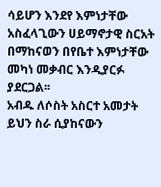ሳይሆን እንደየ እምነታቸው አስፈላጊውን ሀይማኖታዊ ስርአት በማከናወን በየቤተ እምነታቸው መካነ መቃብር እንዲያርፉ ያደርጋል፡፡
አብዱ ለሶስት አስርተ አመታት ይህን ስራ ሲያከናውን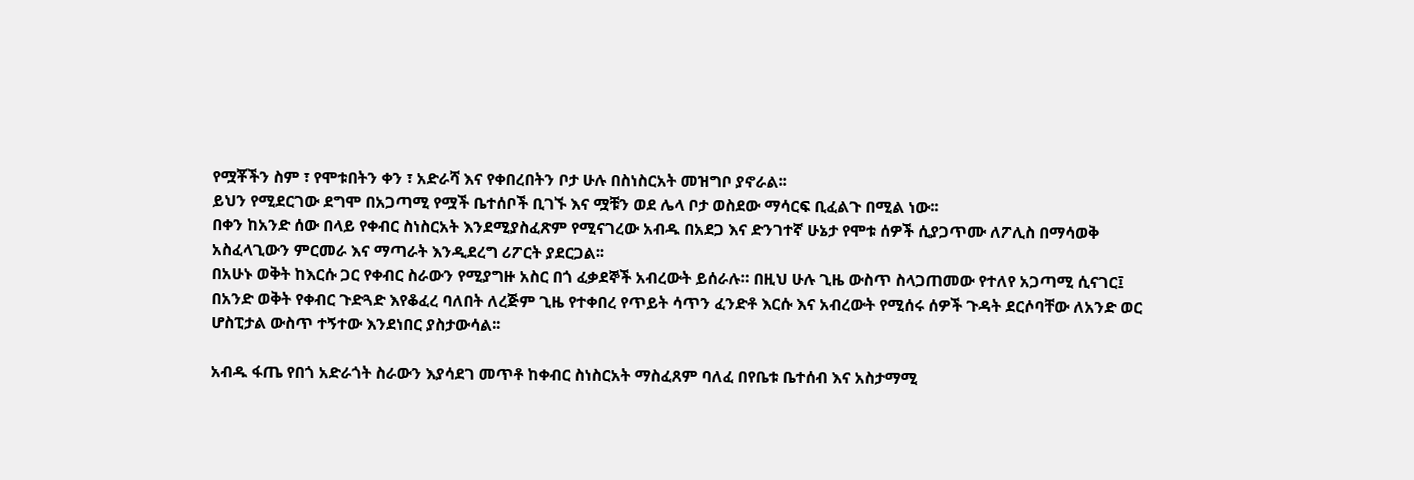የሟቾችን ስም ፣ የሞቱበትን ቀን ፣ አድራሻ እና የቀበረበትን ቦታ ሁሉ በስነስርአት መዝግቦ ያኖራል፡፡
ይህን የሚደርገው ደግሞ በአጋጣሚ የሟች ቤተሰቦች ቢገኙ እና ሟቹን ወደ ሌላ ቦታ ወስደው ማሳርፍ ቢፈልጉ በሚል ነው፡፡
በቀን ከአንድ ሰው በላይ የቀብር ስነስርአት እንደሚያስፈጽም የሚናገረው አብዱ በአደጋ እና ድንገተኛ ሁኔታ የሞቱ ሰዎች ሲያጋጥሙ ለፖሊስ በማሳወቅ አስፈላጊውን ምርመራ እና ማጣራት እንዲደረግ ሪፖርት ያደርጋል፡፡
በአሁኑ ወቅት ከእርሱ ጋር የቀብር ስራውን የሚያግዙ አስር በጎ ፈቃደኞች አብረውት ይሰራሉ። በዚህ ሁሉ ጊዜ ውስጥ ስላጋጠመው የተለየ አጋጣሚ ሲናገር፤ በአንድ ወቅት የቀብር ጉድጓድ እየቆፈረ ባለበት ለረጅም ጊዜ የተቀበረ የጥይት ሳጥን ፈንድቶ እርሱ እና አብረውት የሚሰሩ ሰዎች ጉዳት ደርሶባቸው ለአንድ ወር ሆስፒታል ውስጥ ተኝተው እንደነበር ያስታውሳል፡፡

አብዱ ፋጤ የበጎ አድራጎት ስራውን እያሳደገ መጥቶ ከቀብር ስነስርአት ማስፈጸም ባለፈ በየቤቱ ቤተሰብ እና አስታማሚ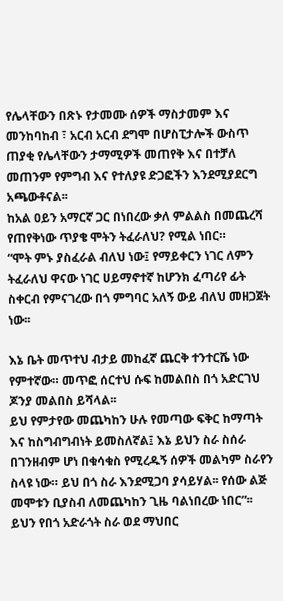የሌላቸውን በጽኑ የታመሙ ሰዎች ማስታመም እና መንከባከብ ፣ አርብ አርብ ደግሞ በሆስፒታሎች ውስጥ ጠያቂ የሌላቸውን ታማሚዎች መጠየቅ እና በተቻለ መጠንም የምግብ እና የተለያዩ ድጋፎችን እንደሚያደርግ አጫውቶናል፡፡
ከአል ዐይን አማርኛ ጋር በነበረው ቃለ ምልልስ በመጨረሻ የጠየቅነው ጥያቄ ሞትን ትፈራለህ? የሚል ነበር።
“ሞት ምኑ ያስፈራል ብለህ ነው፤ የማይቀርን ነገር ለምን ትፈራለህ ዋናው ነገር ሀይማኖተኛ ከሆንክ ፈጣሪየ ፊት ስቀርብ የምናገረው በጎ ምግባር አለኝ ውይ ብለህ መዘጋጀት ነው፡፡

እኔ ቤት መጥተህ ብታይ መከፈኛ ጨርቅ ተንተርሼ ነው የምተኛው። መጥፎ ሰርተህ ሱፍ ከመልበስ በጎ አድርገህ ጆንያ መልበስ ይሻላል፡፡
ይህ የምታየው መጨካከን ሁሉ የመጣው ፍቅር ከማጣት እና ከስግብግብነት ይመስለኛል፤ እኔ ይህን ስራ ስሰራ በገንዘብም ሆነ በቁሳቁስ የሚረዱኝ ሰዎች መልካም ስራየን ስላዩ ነው። ይህ በጎ ስራ እንደሚጋባ ያሳይሃል፡፡ የሰው ልጅ መሞቱን ቢያስብ ለመጨካከን ጊዜ ባልነበረው ነበር”፡፡
ይህን የበጎ አድራጎት ስራ ወደ ማህበር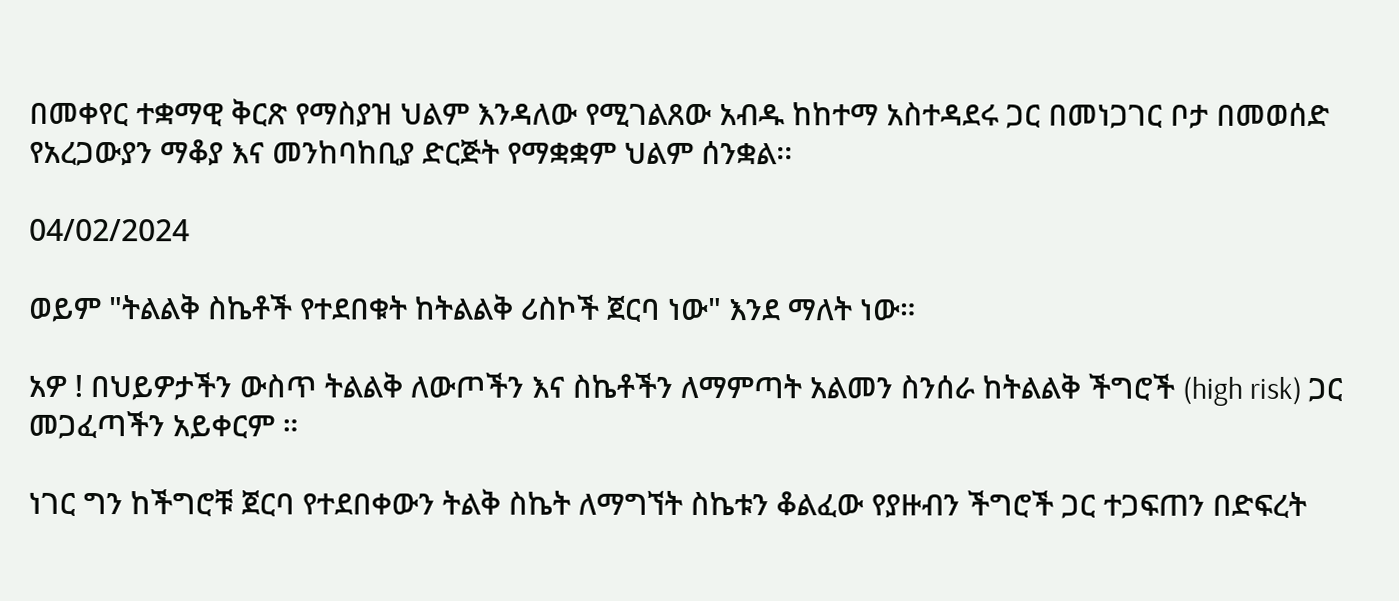በመቀየር ተቋማዊ ቅርጽ የማስያዝ ህልም እንዳለው የሚገልጸው አብዱ ከከተማ አስተዳደሩ ጋር በመነጋገር ቦታ በመወሰድ የአረጋውያን ማቆያ እና መንከባከቢያ ድርጅት የማቋቋም ህልም ሰንቋል፡፡

04/02/2024

ወይም "ትልልቅ ስኬቶች የተደበቁት ከትልልቅ ሪስኮች ጀርባ ነው" እንደ ማለት ነው።

አዎ ! በህይዎታችን ውስጥ ትልልቅ ለውጦችን እና ስኬቶችን ለማምጣት አልመን ስንሰራ ከትልልቅ ችግሮች (high risk) ጋር መጋፈጣችን አይቀርም ።

ነገር ግን ከችግሮቹ ጀርባ የተደበቀውን ትልቅ ስኬት ለማግኘት ስኬቱን ቆልፈው የያዙብን ችግሮች ጋር ተጋፍጠን በድፍረት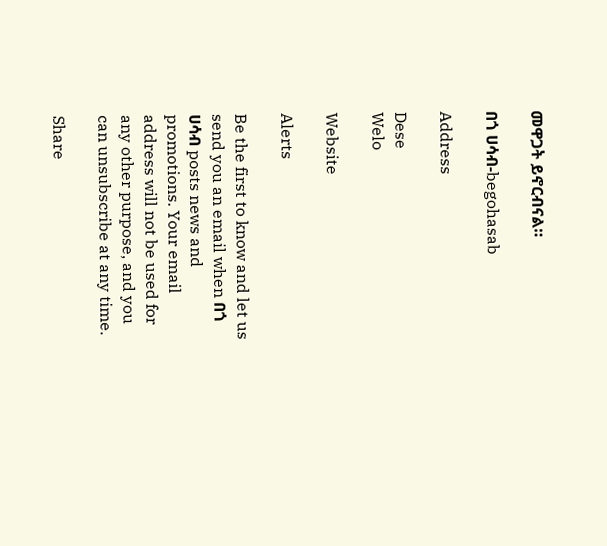መዋጋት ይኖርብናል።

በጎ ሀሳብ-begohasab

Address

Dese
Welo

Website

Alerts

Be the first to know and let us send you an email when በጎ ሀሳብ posts news and promotions. Your email address will not be used for any other purpose, and you can unsubscribe at any time.

Share